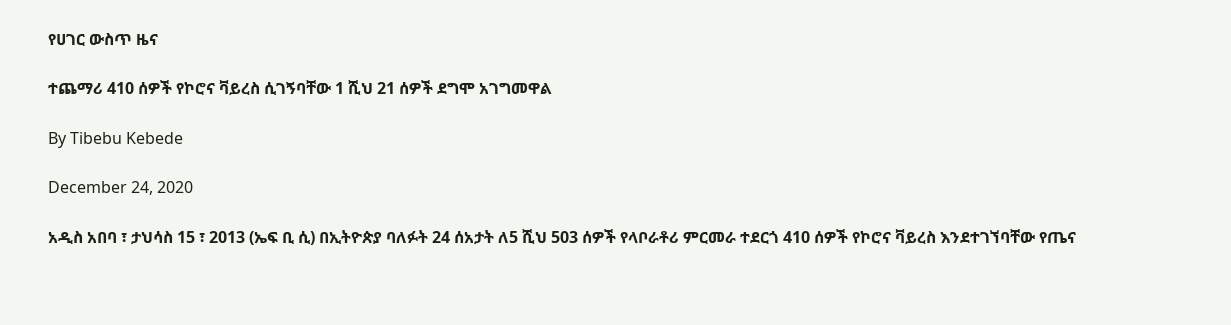የሀገር ውስጥ ዜና

ተጨማሪ 410 ሰዎች የኮሮና ቫይረስ ሲገኝባቸው 1 ሺህ 21 ሰዎች ደግሞ አገግመዋል

By Tibebu Kebede

December 24, 2020

አዲስ አበባ ፣ ታህሳስ 15 ፣ 2013 (ኤፍ ቢ ሲ) በኢትዮጵያ ባለፉት 24 ሰአታት ለ5 ሺህ 503 ሰዎች የላቦራቶሪ ምርመራ ተደርጎ 410 ሰዎች የኮሮና ቫይረስ እንደተገኘባቸው የጤና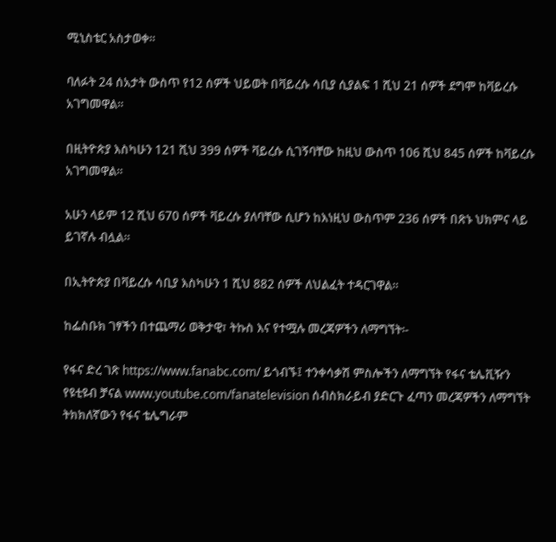ሚኒስቴር አስታወቀ።

ባለፉት 24 ሰአታት ውስጥ የ12 ሰዎች ህይወት በቫይረሱ ሳቢያ ሲያልፍ 1 ሺህ 21 ሰዎች ደግሞ ከቫይረሱ አገግመዋል።

በዚትዮጵያ እስካሁን 121 ሺህ 399 ሰዎች ቫይረሱ ሲገኝባቸው ከዚህ ውስጥ 106 ሺህ 845 ሰዎች ከቫይረሱ አገግመዋል።

አሁን ላይም 12 ሺህ 670 ሰዎች ቫይረሱ ያለባቸው ሲሆን ከእነዚህ ውስጥም 236 ሰዎች በጽኑ ህክምና ላይ ይገኛሉ ብሏል።

በኢትዮጵያ በቫይረሱ ሳቢያ እስካሁን 1 ሺህ 882 ሰዎች ለህልፈት ተዳርገዋል።

ከፌስቡክ ገፃችን በተጨማሪ ወቅታዊ፣ ትኩስ እና የተሟሉ መረጃዎችን ለማግኘት፡-

የፋና ድረ ገጽ https://www.fanabc.com/ ይጎብኙ፤ ተንቀሳቃሽ ምስሎችን ለማግኘት የፋና ቴሌቪዥን የዩቲዩብ ቻናል www.youtube.com/fanatelevision ሰብስክራይብ ያድርጉ ፈጣን መረጃዎችን ለማግኘት ትክክለኛውን የፋና ቴሌግራም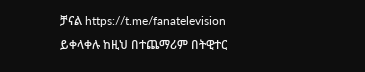ቻናል https://t.me/fanatelevision ይቀላቀሉ ከዚህ በተጨማሪም በትዊተር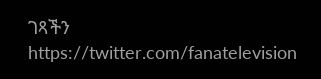ገጻችን https://twitter.com/fanatelevision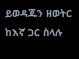ይወዳጁን ዘወትር ከእኛ ጋር ስላሉ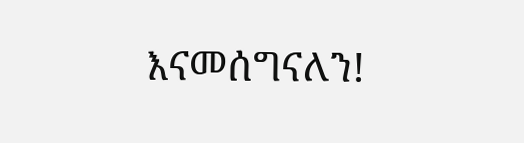እናመሰግናለን!